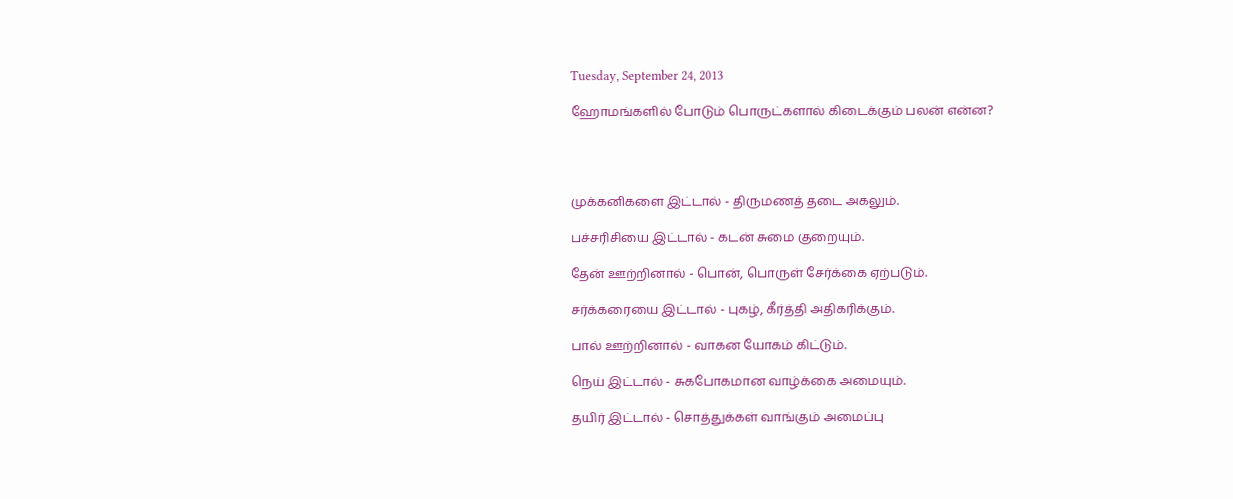Tuesday, September 24, 2013

ஹோமங்களில் போடும் பொருட்களால் கிடைக்கும் பலன் என்ன?




முக்கனிகளை இட்டால் - திருமணத் தடை அகலும்.

பச்சரிசியை இட்டால் - கடன் சுமை குறையும்.

தேன் ஊற்றினால் - பொன், பொருள் சேர்க்கை ஏற்படும்.

சர்க்கரையை இட்டால் - புகழ், கீர்த்தி அதிகரிக்கும்.

பால் ஊற்றினால் - வாகன யோகம் கிட்டும்.

நெய் இட்டால் - சுகபோகமான வாழ்க்கை அமையும்.

தயிர் இட்டால் - சொத்துக்கள் வாங்கும் அமைப்பு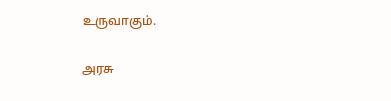உருவாகும்.

அரசு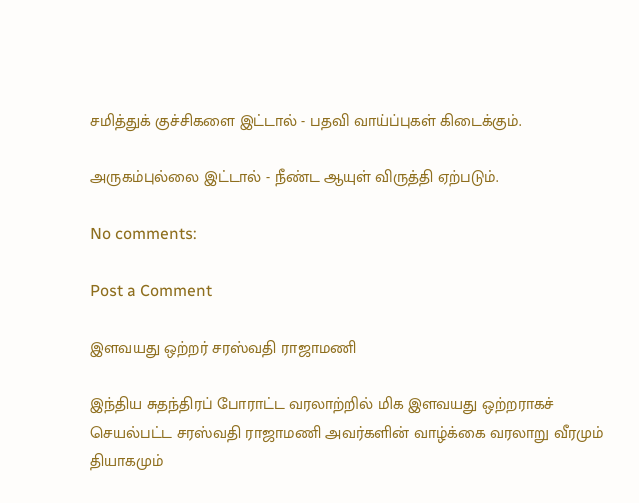சமித்துக் குச்சிகளை இட்டால் - பதவி வாய்ப்புகள் கிடைக்கும்.

அருகம்புல்லை இட்டால் - நீண்ட ஆயுள் விருத்தி ஏற்படும்.

No comments:

Post a Comment

இளவயது ஒற்றர் சரஸ்வதி ராஜாமணி

இந்திய சுதந்திரப் போராட்ட வரலாற்றில் மிக இளவயது ஒற்றராகச் செயல்பட்ட சரஸ்வதி ராஜாமணி அவர்களின் வாழ்க்கை வரலாறு வீரமும் தியாகமும்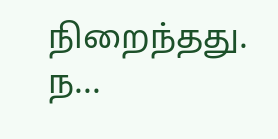நிறைந்தது. ந...